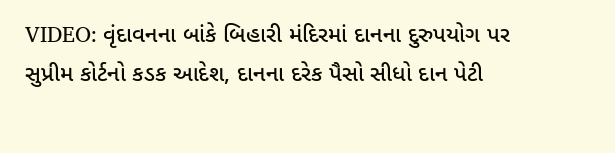VIDEO: વૃંદાવનના બાંકે બિહારી મંદિરમાં દાનના દુરુપયોગ પર સુપ્રીમ કોર્ટનો કડક આદેશ, દાનના દરેક પૈસો સીધો દાન પેટી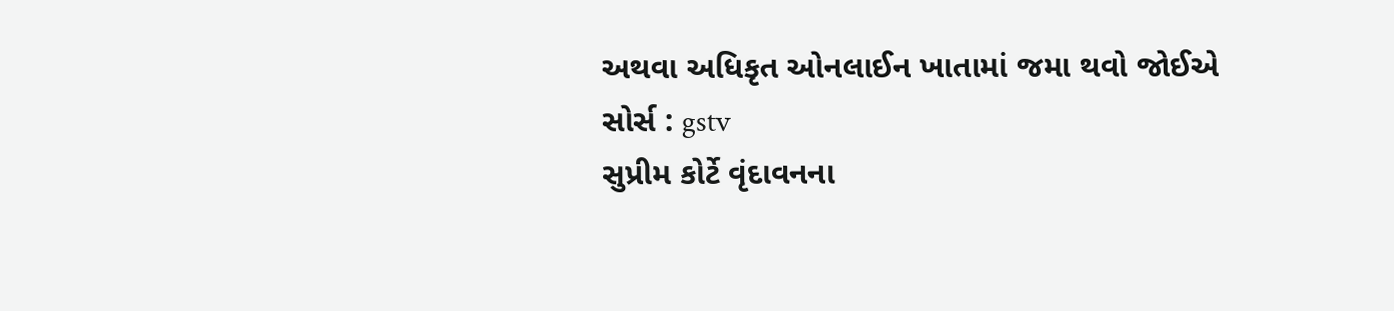અથવા અધિકૃત ઓનલાઈન ખાતામાં જમા થવો જોઈએ
સોર્સ : gstv
સુપ્રીમ કોર્ટે વૃંદાવનના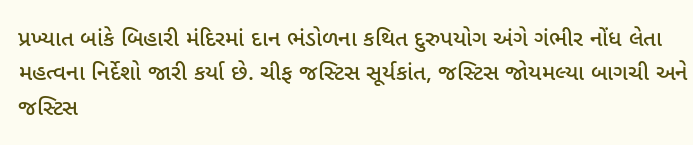પ્રખ્યાત બાંકે બિહારી મંદિરમાં દાન ભંડોળના કથિત દુરુપયોગ અંગે ગંભીર નોંધ લેતા મહત્વના નિર્દેશો જારી કર્યા છે. ચીફ જસ્ટિસ સૂર્યકાંત, જસ્ટિસ જોયમલ્યા બાગચી અને જસ્ટિસ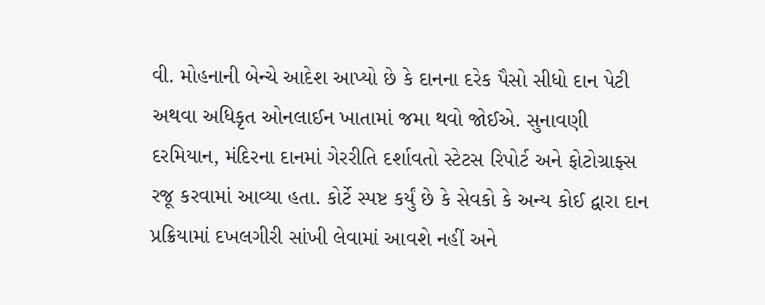વી. મોહનાની બેન્ચે આદેશ આપ્યો છે કે દાનના દરેક પૈસો સીધો દાન પેટી અથવા અધિકૃત ઓનલાઈન ખાતામાં જમા થવો જોઈએ. સુનાવણી દરમિયાન, મંદિરના દાનમાં ગેરરીતિ દર્શાવતો સ્ટેટસ રિપોર્ટ અને ફોટોગ્રાફ્સ રજૂ કરવામાં આવ્યા હતા. કોર્ટે સ્પષ્ટ કર્યું છે કે સેવકો કે અન્ય કોઈ દ્વારા દાન પ્રક્રિયામાં દખલગીરી સાંખી લેવામાં આવશે નહીં અને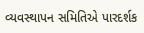વ્યવસ્થાપન સમિતિએ પારદર્શક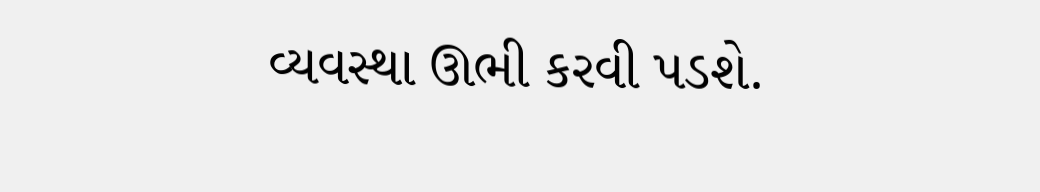વ્યવસ્થા ઊભી કરવી પડશે.